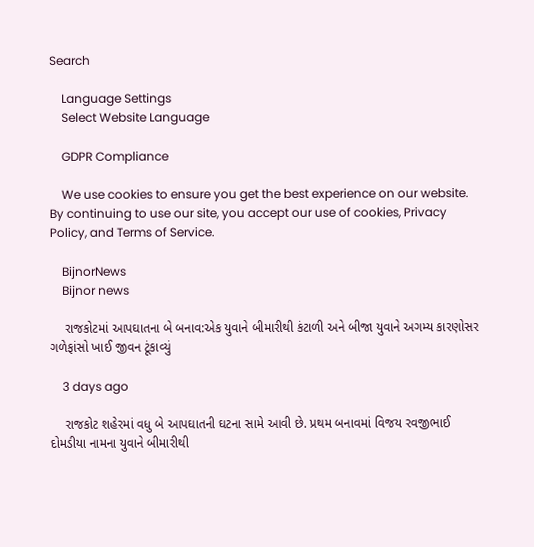Search

    Language Settings
    Select Website Language

    GDPR Compliance

    We use cookies to ensure you get the best experience on our website. By continuing to use our site, you accept our use of cookies, Privacy Policy, and Terms of Service.

    BijnorNews
    Bijnor news

    રાજકોટમાં આપઘાતના બે બનાવ:એક યુવાને બીમારીથી કંટાળી અને બીજા યુવાને અગમ્ય કારણોસર ગળેફાંસો ખાઈ જીવન ટૂંકાવ્યું

    3 days ago

    રાજકોટ શહેરમાં વધુ બે આપઘાતની ઘટના સામે આવી છે. પ્રથમ બનાવમાં વિજય રવજીભાઈ દોમડીયા નામના યુવાને બીમારીથી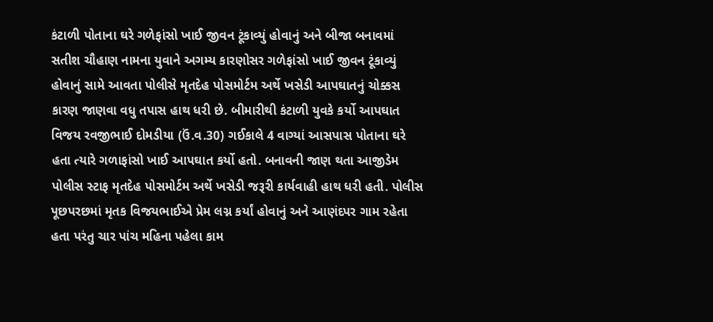કંટાળી પોતાના ઘરે ગળેફાંસો ખાઈ જીવન ટૂંકાવ્યું હોવાનું અને બીજા બનાવમાં સતીશ ચૌહાણ નામના યુવાને અગમ્ય કારણોસર ગળેફાંસો ખાઈ જીવન ટૂંકાવ્યું હોવાનું સામે આવતા પોલીસે મૃતદેહ પોસમોર્ટમ અર્થે ખસેડી આપઘાતનું ચોક્કસ કારણ જાણવા વધુ તપાસ હાથ ધરી છે. બીમારીથી કંટાળી યુવકે કર્યો આપઘાત વિજય રવજીભાઈ દોમડીયા (ઉં.વ.30) ગઈકાલે 4 વાગ્યાં આસપાસ પોતાના ઘરે હતા ત્યારે ગળાફાંસો ખાઈ આપઘાત કર્યો હતો. બનાવની જાણ થતા આજીડેમ પોલીસ સ્ટાફ મૃતદેહ પોસમોર્ટમ અર્થે ખસેડી જરૂરી કાર્યવાહી હાથ ધરી હતી. પોલીસ પૂછપરછમાં મૃતક વિજયભાઈએ પ્રેમ લગ્ન કર્યાં હોવાનું અને આણંદપર ગામ રહેતા હતા પરંતુ ચાર પાંચ મહિના પહેલા કામ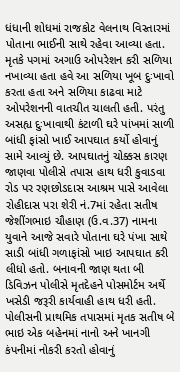ધંધાની શોધમાં રાજકોટ વેલનાથ વિસ્તારમાં પોતાના ભાઈની સાથે રહેવા આવ્યા હતા. મૃતકે પગમાં અગાઉ ઓપરેશન કરી સળિયા નખાવ્યા હતા હવે આ સળિયા ખૂબ દુઃખાવો કરતા હતા અને સળિયા કાઢવા માટે ઓપરેશનની વાતચીત ચાલતી હતી. પરંતુ અસહ્ય દુઃખાવાથી કંટાળી ઘરે પાંખમાં સાળી બાંધી ફાંસો ખાઈ આપઘાત કર્યો હોવાનું સામે આવ્યું છે. આપઘાતનું ચોક્કસ કારણ જાણવા પોલીસે તપાસ હાથ ધરી કુવાડવા રોડ પર રણછોડદાસ આશ્રમ પાસે આવેલા રોહીદાસ પરા શેરી નં.7માં રહેતા સતીષ જેશીંગભાઇ ચૌહાણ (ઉ.વ.37) નામના યુવાને આજે સવારે પોતાના ઘરે પંખા સાથે સાડી બાંધી ગળાફાંસો ખાઇ આપઘાત કરી લીધો હતો. બનાવની જાણ થતા બી ડિવિઝન પોલીસે મૃતદેહને પોસમોર્ટમ અર્થે ખસેડી જરૂરી કાર્યવાહી હાથ ધરી હતી. પોલીસની પ્રાથમિક તપાસમાં મૃતક સતીષ બે ભાઇ એક બહેનમાં નાનો અને ખાનગી કંપનીમાં નોકરી કરતો હોવાનું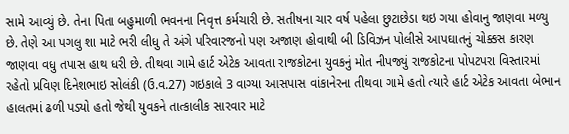સામે આવ્યું છે. તેના પિતા બહુમાળી ભવનના નિવૃત્ત કર્મચારી છે. સતીષના ચાર વર્ષ પહેલા છુટાછેડા થઇ ગયા હોવાનુ જાણવા મળ્યુ છે. તેણે આ પગલુ શા માટે ભરી લીધુ તે અંગે પરિવારજનો પણ અજાણ હોવાથી બી ડિવિઝન પોલીસે આપઘાતનું ચોક્કસ કારણ જાણવા વધુ તપાસ હાથ ધરી છે. તીથવા ગામે હાર્ટ એટેક આવતા રાજકોટના યુવકનું મોત નીપજ્યું રાજકોટના પોપટપરા વિસ્તારમાં રહેતો પ્રવિણ દિનેશભાઇ સોલંકી (ઉ.વ.27) ગઇકાલે 3 વાગ્યા આસપાસ વાંકાનેરના તીથવા ગામે હતો ત્યારે હાર્ટ એટેક આવતા બેભાન હાલતમાં ઢળી પડ્યો હતો જેથી યુવકને તાત્કાલીક સારવાર માટે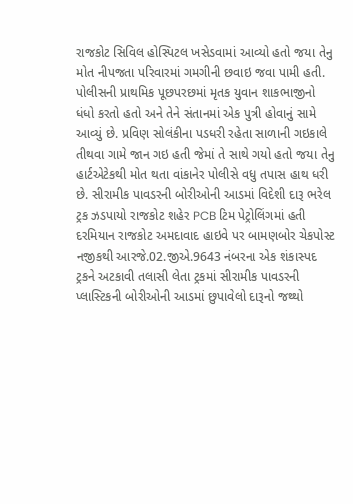રાજકોટ સિવિલ હોસ્પિટલ ખસેડવામાં આવ્યો હતો જયા તેનુ મોત નીપજતા પરિવારમાં ગમગીની છવાઇ જવા પામી હતી. પોલીસની પ્રાથમિક પૂછપરછમાં મૃતક યુવાન શાકભાજીનો ધંધો કરતો હતો અને તેને સંતાનમાં એક પુત્રી હોવાનું સામે આવ્યું છે. પ્રવિણ સોલંકીના પડધરી રહેતા સાળાની ગઇકાલે તીથવા ગામે જાન ગઇ હતી જેમાં તે સાથે ગયો હતો જયા તેનુ હાર્ટએટેકથી મોત થતા વાંકાનેર પોલીસે વધુ તપાસ હાથ ધરી છે. સીરામીક પાવડરની બોરીઓની આડમાં વિદેશી દારૂ ભરેલ ટ્રક ઝડપાયો રાજકોટ શહેર PCB ટિમ પેટ્રોલિંગમાં હતી દરમિયાન રાજકોટ અમદાવાદ હાઇવે પર બામણબોર ચેકપોસ્ટ નજીકથી આરજે.02.જીએ.9643 નંબરના એક શંકાસ્પદ ટ્રકને અટકાવી તલાસી લેતા ટ્રકમાં સીરામીક પાવડરની પ્લાસ્ટિકની બોરીઓની આડમાં છુપાવેલો દારૂનો જથ્થો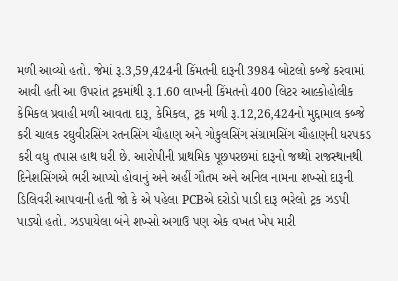મળી આવ્યો હતો. જેમાં રૂ.3,59,424ની કિંમતની દારૂની 3984 બોટલો કબ્જે કરવામાં આવી હતી આ ઉપરાંત ટ્રકમાંથી રૂ.1.60 લાખની કિંમતનો 400 લિટર આલ્કોહોલીક કેમિકલ પ્રવાહી મળી આવતા દારૂ, કેમિકલ, ટ્રક મળી રૂ.12,26,424નો મુદ્દામાલ કબ્જે કરી ચાલક રઘુવીરસિંગ રતનસિંગ ચૌહાણ અને ગોકુલસિંગ સંગ્રામસિંગ ચૌહાણની ધરપકડ કરી વધુ તપાસ હાથ ધરી છે. આરોપીની પ્રાથમિક પૂછપરછમાં દારૂનો જથ્થો રાજસ્થાનથી દિનેશસિંગએ ભરી આપ્યો હોવાનું અને અહીં ગૌતમ અને અનિલ નામના શખ્સો દારૂની ડિલિવરી આપવાની હતી જો કે એ પહેલા PCBએ દરોડો પાડી દારૂ ભરેલો ટ્રક ઝડપી પાડ્યો હતો. ઝડપાયેલા બંને શખ્સો અગાઉ પણ એક વખત ખેપ મારી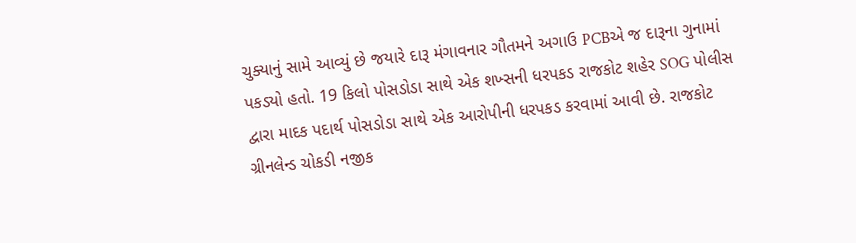ચુક્યાનું સામે આવ્યું છે જયારે દારૂ મંગાવનાર ગૌતમને અગાઉ PCBએ જ દારૂના ગુનામાં પકડ્યો હતો. 19 કિલો પોસડોડા સાથે એક શખ્સની ધરપકડ રાજકોટ શહેર SOG પોલીસ દ્વારા માદક પદાર્થ પોસડોડા સાથે એક આરોપીની ધરપકડ કરવામાં આવી છે. રાજકોટ ગ્રીનલેન્ડ ચોકડી નજીક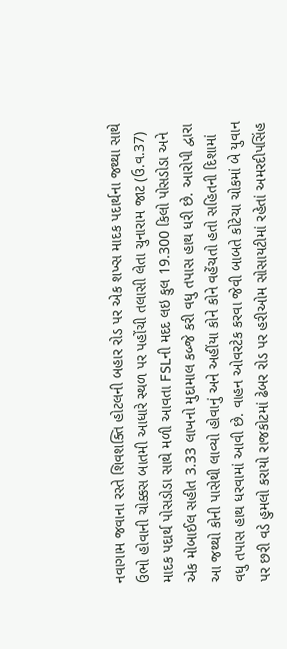નવાગામ જવાના રસ્તે શિવશક્તિ હોટલની બહાર રોડ પર એક શખ્સ માદક પદાર્થના જથ્થા સાથે ઉભો હોવાની ચોક્કસ બાતમી આધારે સ્થળ પર પહોંચી તલાસી લેતા ચુનારામ જાટ (ઉ.વ.37) માદક પદાર્થ પોસડોડા સાથે મળી આવતા FSLની મદદ લઇ કુલ 19.300 કિલો પોસડોડા અને એક મોબાઈલ સહીત 3.33 લાખનો મુદામાલ કબ્જે કરી વધુ તપાસ હાથ ધરી છે. આરોપી દ્વારા આ જથ્થો કોની પાસેથી લાવ્યો હોવાનું અને અહીંયા કોને કોને વહેંચતો હતો સહિતની દિશામાં વધુ તપાસ હાથ ધરવામાં આવી છે. વાહન ઓવરટેક કરવા જેવી બાબતે કોટેચા ચોકમાં બે યુવાન પર છરી વડે હુમલો કરાયો રાજકોટમાં ઢેબર રોડ પર હરીઓમ સોસાયટીમાં રહેતાં અમરદીપસિંહ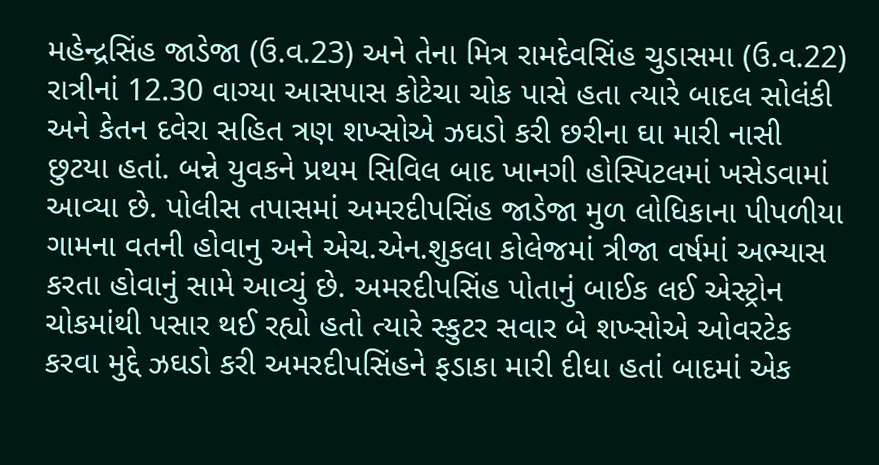મહેન્દ્રસિંહ જાડેજા (ઉ.વ.23) અને તેના મિત્ર રામદેવસિંહ ચુડાસમા (ઉ.વ.22) રાત્રીનાં 12.30 વાગ્યા આસપાસ કોટેચા ચોક પાસે હતા ત્યારે બાદલ સોલંકી અને કેતન દવેરા સહિત ત્રણ શખ્સોએ ઝઘડો કરી છરીના ઘા મારી નાસી છુટયા હતાં. બન્ને યુવકને પ્રથમ સિવિલ બાદ ખાનગી હોસ્પિટલમાં ખસેડવામાં આવ્યા છે. પોલીસ તપાસમાં અમરદીપસિંહ જાડેજા મુળ લોધિકાના પીપળીયા ગામના વતની હોવાનુ અને એચ.એન.શુકલા કોલેજમાં ત્રીજા વર્ષમાં અભ્યાસ કરતા હોવાનું સામે આવ્યું છે. અમરદીપસિંહ પોતાનું બાઈક લઈ એસ્ટ્રોન ચોકમાંથી પસાર થઈ રહ્યો હતો ત્યારે સ્કુટર સવાર બે શખ્સોએ ઓવરટેક કરવા મુદ્દે ઝઘડો કરી અમરદીપસિંહને ફડાકા મારી દીધા હતાં બાદમાં એક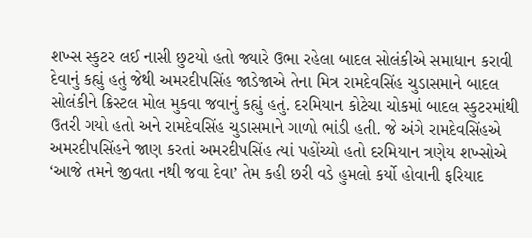શખ્સ સ્કુટર લઈ નાસી છુટયો હતો જ્યારે ઉભા રહેલા બાદલ સોલંકીએ સમાધાન કરાવી દેવાનું કહ્યું હતું જેથી અમરદીપસિંહ જાડેજાએ તેના મિત્ર રામદેવસિંહ ચુડાસમાને બાદલ સોલંકીને ક્રિસ્ટલ મોલ મુકવા જવાનું કહ્યું હતું. દરમિયાન કોટેચા ચોકમાં બાદલ સ્કુટરમાંથી ઉતરી ગયો હતો અને રામદેવસિંહ ચુડાસમાને ગાળો ભાંડી હતી. જે અંગે રામદેવસિંહએ અમરદીપસિંહને જાણ કરતાં અમરદીપસિંહ ત્યાં પહોંચ્યો હતો દરમિયાન ત્રણેય શખ્સોએ ‘આજે તમને જીવતા નથી જવા દેવા’ તેમ કહી છરી વડે હુમલો કર્યો હોવાની ફરિયાદ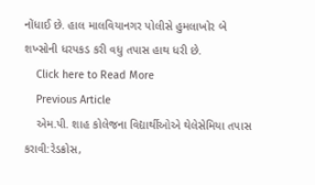નોંધાઈ છે. હાલ માલવિયાનગર પોલીસે હુમલાખોર બે શખ્સોની ધરપકડ કરી વધુ તપાસ હાથ ધરી છે.
    Click here to Read More
    Previous Article
    એમ.પી. શાહ કોલેજના વિદ્યાર્થીઓએ થેલેસેમિયા તપાસ કરાવી:રેડક્રોસ,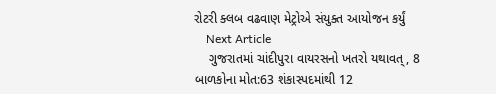રોટરી ક્લબ વઢવાણ મેટ્રોએ સંયુક્ત આયોજન કર્યું
    Next Article
    ગુજરાતમાં ચાંદીપુરા વાયરસનો ખતરો યથાવત્, 8 બાળકોના મોત:63 શંકાસ્પદમાંથી 12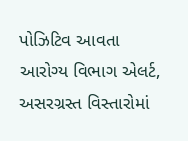પોઝિટિવ આવતા આરોગ્ય વિભાગ એલર્ટ, અસરગ્રસ્ત વિસ્તારોમાં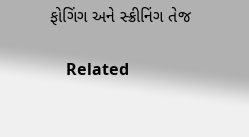ફોગિંગ અને સ્ક્રીનિંગ તેજ

    Related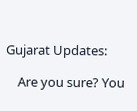Gujarat Updates:

    Are you sure? You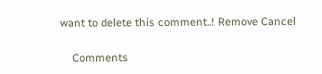want to delete this comment..! Remove Cancel

    Comments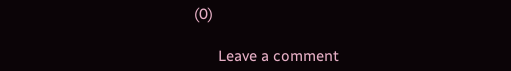(0)

      Leave a comment